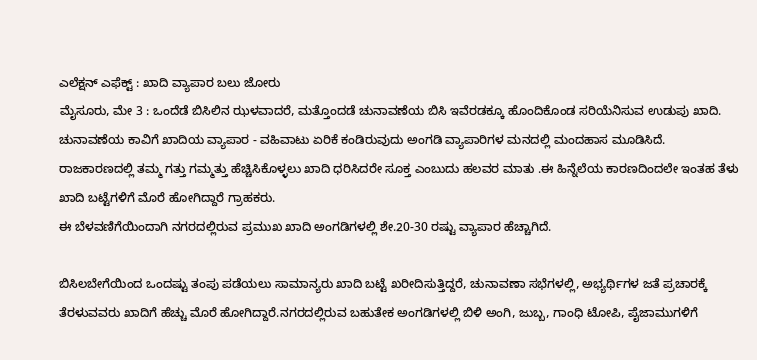ಎಲೆಕ್ಷನ್ ಎಫೆಕ್ಟ್ : ಖಾದಿ ವ್ಯಾಪಾರ ಬಲು ಜೋರು
ಮೈಸೂರು, ಮೇ 3 : ಒಂದೆಡೆ ಬಿಸಿಲಿನ ಝಳವಾದರೆ, ಮತ್ತೊಂದಡೆ ಚುನಾವಣೆಯ ಬಿಸಿ ಇವೆರಡಕ್ಕೂ ಹೊಂದಿಕೊಂಡ ಸರಿಯೆನಿಸುವ ಉಡುಪು ಖಾದಿ.
ಚುನಾವಣೆಯ ಕಾವಿಗೆ ಖಾದಿಯ ವ್ಯಾಪಾರ - ವಹಿವಾಟು ಏರಿಕೆ ಕಂಡಿರುವುದು ಅಂಗಡಿ ವ್ಯಾಪಾರಿಗಳ ಮನದಲ್ಲಿ ಮಂದಹಾಸ ಮೂಡಿಸಿದೆ.
ರಾಜಕಾರಣದಲ್ಲಿ ತಮ್ಮ ಗತ್ತು ಗಮ್ಮತ್ತು ಹೆಚ್ಚಿಸಿಕೊಳ್ಳಲು ಖಾದಿ ಧರಿಸಿದರೇ ಸೂಕ್ತ ಎಂಬುದು ಹಲವರ ಮಾತು .ಈ ಹಿನ್ನೆಲೆಯ ಕಾರಣದಿಂದಲೇ ಇಂತಹ ತೆಳು ಖಾದಿ ಬಟ್ಟೆಗಳಿಗೆ ಮೊರೆ ಹೋಗಿದ್ದಾರೆ ಗ್ರಾಹಕರು.
ಈ ಬೆಳವಣಿಗೆಯಿಂದಾಗಿ ನಗರದಲ್ಲಿರುವ ಪ್ರಮುಖ ಖಾದಿ ಅಂಗಡಿಗಳಲ್ಲಿ ಶೇ.20-30 ರಷ್ಟು ವ್ಯಾಪಾರ ಹೆಚ್ಚಾಗಿದೆ.

ಬಿಸಿಲಬೇಗೆಯಿಂದ ಒಂದಷ್ಟು ತಂಪು ಪಡೆಯಲು ಸಾಮಾನ್ಯರು ಖಾದಿ ಬಟ್ಟೆ ಖರೀದಿಸುತ್ತಿದ್ದರೆ, ಚುನಾವಣಾ ಸಭೆಗಳಲ್ಲಿ, ಅಭ್ಯರ್ಥಿಗಳ ಜತೆ ಪ್ರಚಾರಕ್ಕೆ ತೆರಳುವವರು ಖಾದಿಗೆ ಹೆಚ್ಚು ಮೊರೆ ಹೋಗಿದ್ದಾರೆ.ನಗರದಲ್ಲಿರುವ ಬಹುತೇಕ ಅಂಗಡಿಗಳಲ್ಲಿ ಬಿಳಿ ಅಂಗಿ, ಜುಬ್ಬ, ಗಾಂಧಿ ಟೋಪಿ, ಪೈಜಾಮುಗಳಿಗೆ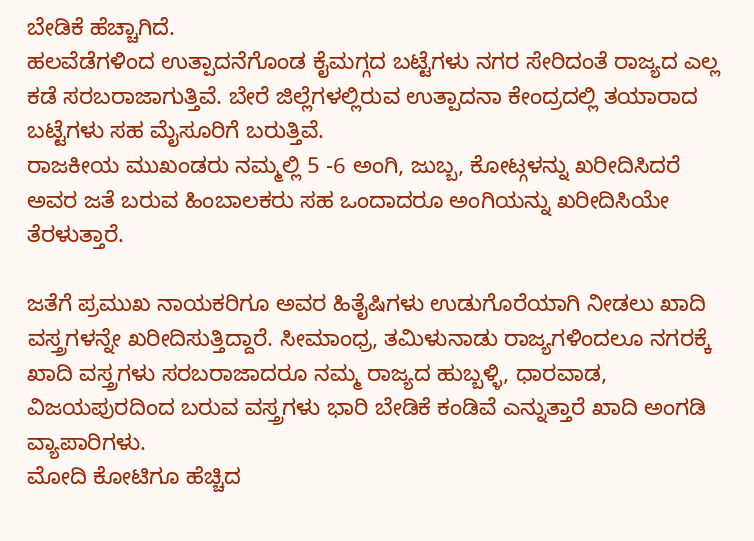ಬೇಡಿಕೆ ಹೆಚ್ಚಾಗಿದೆ.
ಹಲವೆಡೆಗಳಿಂದ ಉತ್ಪಾದನೆಗೊಂಡ ಕೈಮಗ್ಗದ ಬಟ್ಟೆಗಳು ನಗರ ಸೇರಿದಂತೆ ರಾಜ್ಯದ ಎಲ್ಲ ಕಡೆ ಸರಬರಾಜಾಗುತ್ತಿವೆ. ಬೇರೆ ಜಿಲ್ಲೆಗಳಲ್ಲಿರುವ ಉತ್ಪಾದನಾ ಕೇಂದ್ರದಲ್ಲಿ ತಯಾರಾದ ಬಟ್ಟೆಗಳು ಸಹ ಮೈಸೂರಿಗೆ ಬರುತ್ತಿವೆ.
ರಾಜಕೀಯ ಮುಖಂಡರು ನಮ್ಮಲ್ಲಿ 5 -6 ಅಂಗಿ, ಜುಬ್ಬ, ಕೋಟ್ಗಳನ್ನು ಖರೀದಿಸಿದರೆ ಅವರ ಜತೆ ಬರುವ ಹಿಂಬಾಲಕರು ಸಹ ಒಂದಾದರೂ ಅಂಗಿಯನ್ನು ಖರೀದಿಸಿಯೇ ತೆರಳುತ್ತಾರೆ.

ಜತೆಗೆ ಪ್ರಮುಖ ನಾಯಕರಿಗೂ ಅವರ ಹಿತೈಷಿಗಳು ಉಡುಗೊರೆಯಾಗಿ ನೀಡಲು ಖಾದಿ ವಸ್ತ್ರಗಳನ್ನೇ ಖರೀದಿಸುತ್ತಿದ್ದಾರೆ. ಸೀಮಾಂಧ್ರ, ತಮಿಳುನಾಡು ರಾಜ್ಯಗಳಿಂದಲೂ ನಗರಕ್ಕೆ ಖಾದಿ ವಸ್ತ್ರಗಳು ಸರಬರಾಜಾದರೂ ನಮ್ಮ ರಾಜ್ಯದ ಹುಬ್ಬಳ್ಳಿ, ಧಾರವಾಡ, ವಿಜಯಪುರದಿಂದ ಬರುವ ವಸ್ತ್ರಗಳು ಭಾರಿ ಬೇಡಿಕೆ ಕಂಡಿವೆ ಎನ್ನುತ್ತಾರೆ ಖಾದಿ ಅಂಗಡಿ ವ್ಯಾಪಾರಿಗಳು.
ಮೋದಿ ಕೋಟಿಗೂ ಹೆಚ್ಚಿದ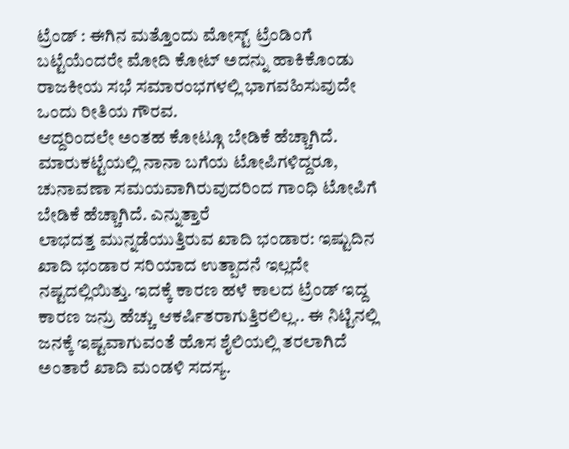ಟ್ರೆಂಡ್ : ಈಗಿನ ಮತ್ತೊಂದು ಮೋಸ್ಟ್ ಟ್ರೆಂಡಿಂಗೆ ಬಟ್ಟೆಯೆಂದರೇ ಮೋದಿ ಕೋಟ್ ಅದನ್ನು ಹಾಕಿಕೊಂಡು ರಾಜಕೀಯ ಸಭೆ ಸಮಾರಂಭಗಳಲ್ಲಿ ಭಾಗವಹಿಸುವುದೇ ಒಂದು ರೀತಿಯ ಗೌರವ.
ಆದ್ದರಿಂದಲೇ ಅಂತಹ ಕೋಟ್ಗೂ ಬೇಡಿಕೆ ಹೆಚ್ಚಾಗಿದೆ. ಮಾರುಕಟ್ಟೆಯಲ್ಲಿ ನಾನಾ ಬಗೆಯ ಟೋಪಿಗಳಿದ್ದರೂ, ಚುನಾವಣಾ ಸಮಯವಾಗಿರುವುದರಿಂದ ಗಾಂಧಿ ಟೋಪಿಗೆ ಬೇಡಿಕೆ ಹೆಚ್ಚಾಗಿದೆ. ಎನ್ನುತ್ತಾರೆ
ಲಾಭದತ್ತ ಮುನ್ನಡೆಯುತ್ತಿರುವ ಖಾದಿ ಭಂಡಾರ: ಇಷ್ಟುದಿನ ಖಾದಿ ಭಂಡಾರ ಸರಿಯಾದ ಉತ್ಪಾದನೆ ಇಲ್ಲದೇ ನಷ್ಟದಲ್ಲಿಯಿತ್ತು. ಇದಕ್ಕೆ ಕಾರಣ ಹಳೆ ಕಾಲದ ಟ್ರೆಂಡ್ ಇದ್ದ ಕಾರಣ ಜನ್ರು ಹೆಚ್ಚು ಆಕರ್ಷಿತರಾಗುತ್ತಿರಲಿಲ್ಲ.. ಈ ನಿಟ್ಟಿನಲ್ಲಿ ಜನಕ್ಕೆ ಇಷ್ಟವಾಗುವಂತೆ ಹೊಸ ಶೈಲಿಯಲ್ಲಿ ತರಲಾಗಿದೆ ಅಂತಾರೆ ಖಾದಿ ಮಂಡಳಿ ಸದಸ್ಯ.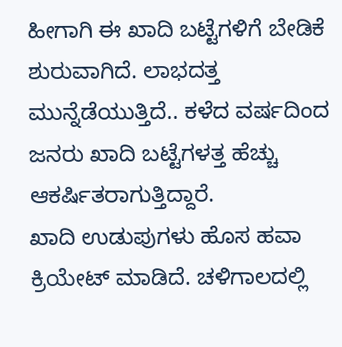ಹೀಗಾಗಿ ಈ ಖಾದಿ ಬಟ್ಟೆಗಳಿಗೆ ಬೇಡಿಕೆ ಶುರುವಾಗಿದೆ. ಲಾಭದತ್ತ ಮುನ್ನೆಡೆಯುತ್ತಿದೆ.. ಕಳೆದ ವರ್ಷದಿಂದ ಜನರು ಖಾದಿ ಬಟ್ಟೆಗಳತ್ತ ಹೆಚ್ಚು ಆಕರ್ಷಿತರಾಗುತ್ತಿದ್ದಾರೆ.
ಖಾದಿ ಉಡುಪುಗಳು ಹೊಸ ಹವಾ ಕ್ರಿಯೇಟ್ ಮಾಡಿದೆ. ಚಳಿಗಾಲದಲ್ಲಿ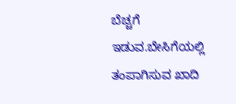ಬೆಚ್ಚಗೆ ಇಡುವ.ಬೇಸಿಗೆಯಲ್ಲಿ ತಂಪಾಗಿಸುವ ಖಾದಿ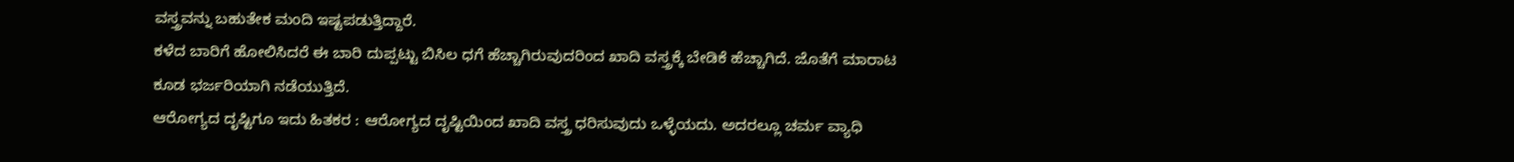ವಸ್ತ್ರವನ್ನು ಬಹುತೇಕ ಮಂದಿ ಇಷ್ಟಪಡುತ್ತಿದ್ದಾರೆ.
ಕಳೆದ ಬಾರಿಗೆ ಹೋಲಿಸಿದರೆ ಈ ಬಾರಿ ದುಪ್ಪಟ್ಟು ಬಿಸಿಲ ಧಗೆ ಹೆಚ್ಚಾಗಿರುವುದರಿಂದ ಖಾದಿ ವಸ್ತ್ರಕ್ಕೆ ಬೇಡಿಕೆ ಹೆಚ್ಚಾಗಿದೆ. ಜೊತೆಗೆ ಮಾರಾಟ ಕೂಡ ಭರ್ಜರಿಯಾಗಿ ನಡೆಯುತ್ತಿದೆ.
ಆರೋಗ್ಯದ ದೃಷ್ಟಿಗೂ ಇದು ಹಿತಕರ : ಆರೋಗ್ಯದ ದೃಷ್ಟಿಯಿಂದ ಖಾದಿ ವಸ್ತ್ರ ಧರಿಸುವುದು ಒಳ್ಳೆಯದು. ಅದರಲ್ಲೂ ಚರ್ಮ ವ್ಯಾಧಿ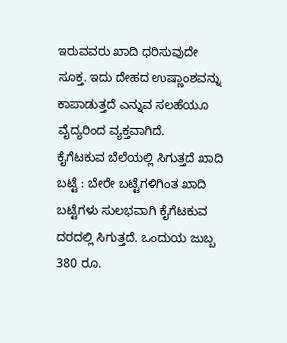ಇರುವವರು ಖಾದಿ ಧರಿಸುವುದೇ ಸೂಕ್ತ. ಇದು ದೇಹದ ಉಷ್ಣಾಂಶವನ್ನು ಕಾಪಾಡುತ್ತದೆ ಎನ್ನುವ ಸಲಹೆಯೂ ವೈದ್ಯರಿಂದ ವ್ಯಕ್ತವಾಗಿದೆ.
ಕೈಗೆಟಕುವ ಬೆಲೆಯಲ್ಲಿ ಸಿಗುತ್ತದೆ ಖಾದಿ ಬಟ್ಟೆ : ಬೇರೇ ಬಟ್ಟೆಗಳಿಗಿಂತ ಖಾದಿ ಬಟ್ಟೆಗಳು ಸುಲಭವಾಗಿ ಕೈಗೆಟಕುವ ದರದಲ್ಲಿ ಸಿಗುತ್ತದೆ. ಒಂದುಯ ಜುಬ್ಬ 380 ರೂ.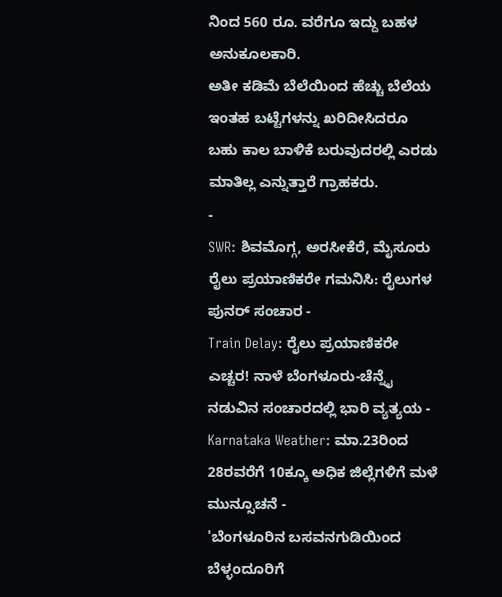ನಿಂದ 560 ರೂ. ವರೆಗೂ ಇದ್ದು ಬಹಳ ಅನುಕೂಲಕಾರಿ.
ಅತೀ ಕಡಿಮೆ ಬೆಲೆಯಿಂದ ಹೆಚ್ಚು ಬೆಲೆಯ ಇಂತಹ ಬಟ್ಟೆಗಳನ್ನು ಖರಿದೀಸಿದರೂ ಬಹು ಕಾಲ ಬಾಳಿಕೆ ಬರುವುದರಲ್ಲಿ ಎರಡು ಮಾತಿಲ್ಲ ಎನ್ನುತ್ತಾರೆ ಗ್ರಾಹಕರು.
-
SWR: ಶಿವಮೊಗ್ಗ, ಅರಸೀಕೆರೆ, ಮೈಸೂರು ರೈಲು ಪ್ರಯಾಣಿಕರೇ ಗಮನಿಸಿ: ರೈಲುಗಳ ಪುನರ್ ಸಂಚಾರ -
Train Delay: ರೈಲು ಪ್ರಯಾಣಿಕರೇ ಎಚ್ಚರ! ನಾಳೆ ಬೆಂಗಳೂರು-ಚೆನ್ನೈ ನಡುವಿನ ಸಂಚಾರದಲ್ಲಿ ಭಾರಿ ವ್ಯತ್ಯಯ -
Karnataka Weather: ಮಾ.23ರಿಂದ 28ರವರೆಗೆ 10ಕ್ಕೂ ಅಧಿಕ ಜಿಲ್ಲೆಗಳಿಗೆ ಮಳೆ ಮುನ್ಸೂಚನೆ -
'ಬೆಂಗಳೂರಿನ ಬಸವನಗುಡಿಯಿಂದ ಬೆಳ್ಳಂದೂರಿಗೆ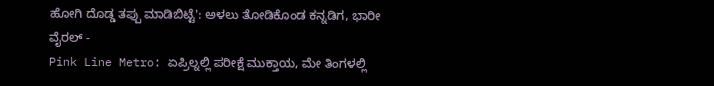ಹೋಗಿ ದೊಡ್ಡ ತಪ್ಪು ಮಾಡಿಬಿಟ್ಟೆ': ಅಳಲು ತೋಡಿಕೊಂಡ ಕನ್ನಡಿಗ, ಭಾರೀ ವೈರಲ್ -
Pink Line Metro: ಏಪ್ರಿಲ್ನಲ್ಲಿ ಪರೀಕ್ಷೆ ಮುಕ್ತಾಯ, ಮೇ ತಿಂಗಳಲ್ಲಿ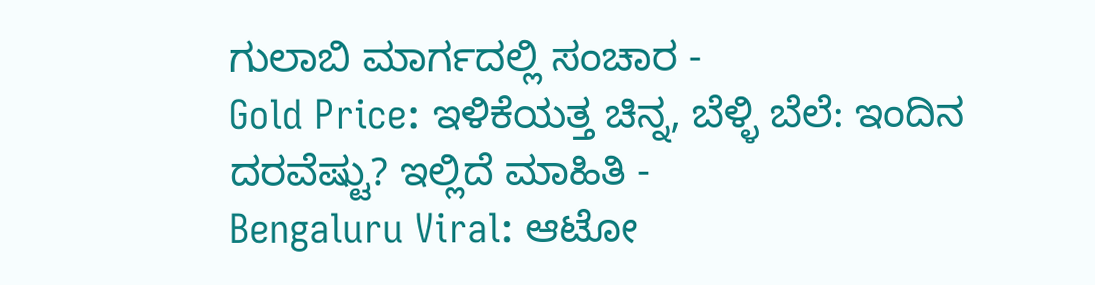ಗುಲಾಬಿ ಮಾರ್ಗದಲ್ಲಿ ಸಂಚಾರ -
Gold Price: ಇಳಿಕೆಯತ್ತ ಚಿನ್ನ, ಬೆಳ್ಳಿ ಬೆಲೆ: ಇಂದಿನ ದರವೆಷ್ಟು? ಇಲ್ಲಿದೆ ಮಾಹಿತಿ -
Bengaluru Viral: ಆಟೋ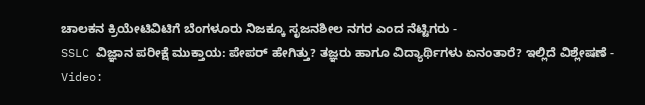ಚಾಲಕನ ಕ್ರಿಯೇಟಿವಿಟಿಗೆ ಬೆಂಗಳೂರು ನಿಜಕ್ಕೂ ಸೃಜನಶೀಲ ನಗರ ಎಂದ ನೆಟ್ಟಿಗರು -
SSLC ವಿಜ್ಞಾನ ಪರೀಕ್ಷೆ ಮುಕ್ತಾಯ: ಪೇಪರ್ ಹೇಗಿತ್ತು? ತಜ್ಞರು ಹಾಗೂ ವಿದ್ಯಾರ್ಥಿಗಳು ಏನಂತಾರೆ? ಇಲ್ಲಿದೆ ವಿಶ್ಲೇಷಣೆ -
Video: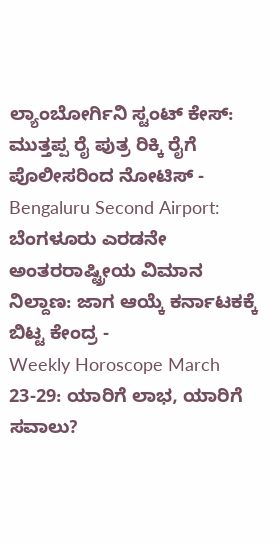ಲ್ಯಾಂಬೋರ್ಗಿನಿ ಸ್ಟಂಟ್ ಕೇಸ್: ಮುತ್ತಪ್ಪ ರೈ ಪುತ್ರ ರಿಕ್ಕಿ ರೈಗೆ ಪೊಲೀಸರಿಂದ ನೋಟಿಸ್ -
Bengaluru Second Airport: ಬೆಂಗಳೂರು ಎರಡನೇ ಅಂತರರಾಷ್ಟ್ರೀಯ ವಿಮಾನ ನಿಲ್ದಾಣ: ಜಾಗ ಆಯ್ಕೆ ಕರ್ನಾಟಕಕ್ಕೆ ಬಿಟ್ಟ ಕೇಂದ್ರ -
Weekly Horoscope March 23-29: ಯಾರಿಗೆ ಲಾಭ, ಯಾರಿಗೆ ಸವಾಲು?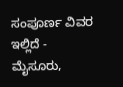ಸಂಪೂರ್ಣ ವಿವರ ಇಲ್ಲಿದೆ -
ಮೈಸೂರು,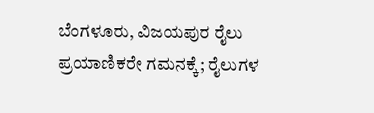ಬೆಂಗಳೂರು, ವಿಜಯಪುರ ರೈಲು ಪ್ರಯಾಣಿಕರೇ ಗಮನಕ್ಕೆ; ರೈಲುಗಳ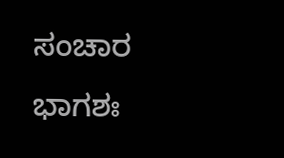ಸಂಚಾರ ಭಾಗಶಃ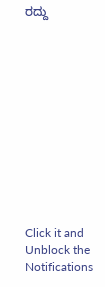ರದ್ದು












Click it and Unblock the Notifications